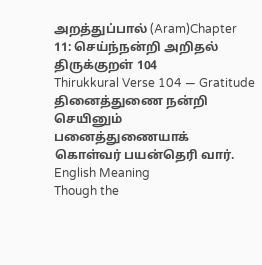அறத்துப்பால் (Aram)Chapter 11: செய்ந்நன்றி அறிதல்
திருக்குறள் 104
Thirukkural Verse 104 — Gratitude
தினைத்துணை நன்றி செயினும் பனைத்துணையாக் கொள்வர் பயன்தெரி வார்.
English Meaning
Though the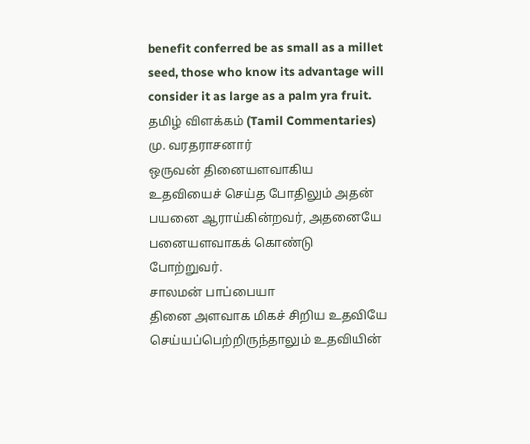benefit conferred be as small as a millet seed, those who know its advantage will consider it as large as a palm yra fruit.
தமிழ் விளக்கம் (Tamil Commentaries)
மு. வரதராசனார்
ஒருவன் தினையளவாகிய உதவியைச் செய்த போதிலும் அதன் பயனை ஆராய்கின்றவர், அதனையே பனையளவாகக் கொண்டு போற்றுவர்.
சாலமன் பாப்பையா
தினை அளவாக மிகச் சிறிய உதவியே செய்யப்பெற்றிருந்தாலும் உதவியின்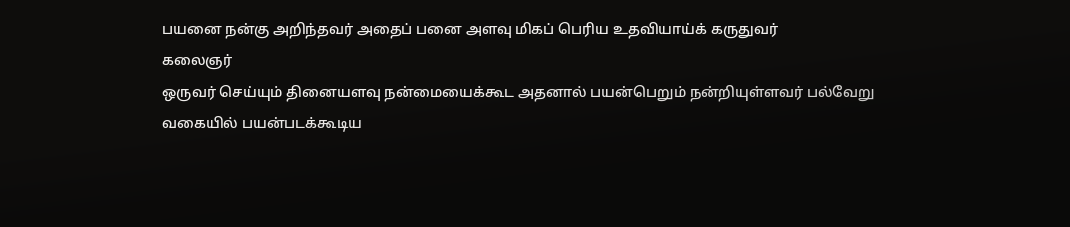பயனை நன்கு அறிந்தவர் அதைப் பனை அளவு மிகப் பெரிய உதவியாய்க் கருதுவர்
கலைஞர்
ஒருவர் செய்யும் தினையளவு நன்மையைக்கூட அதனால் பயன்பெறும் நன்றியுள்ளவர் பல்வேறு வகையில் பயன்படக்கூடிய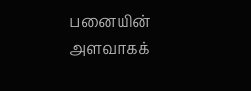பனையின் அளவாகக்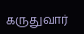கருதுவார்